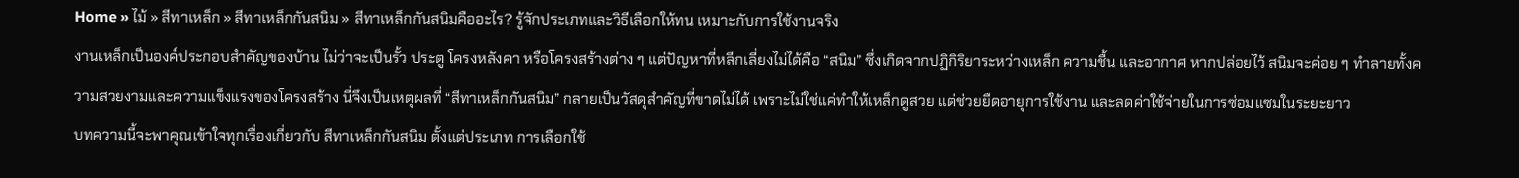Home » ไม้ » สีทาเหล็ก » สีทาเหล็กกันสนิม » สีทาเหล็กกันสนิมคืออะไร? รู้จักประเภทและวิธีเลือกให้ทน เหมาะกับการใช้งานจริง
งานเหล็กเป็นองค์ประกอบสำคัญของบ้าน ไม่ว่าจะเป็นรั้ว ประตู โครงหลังคา หรือโครงสร้างต่าง ๆ แต่ปัญหาที่หลีกเลี่ยงไม่ได้คือ “สนิม” ซึ่งเกิดจากปฏิกิริยาระหว่างเหล็ก ความชื้น และอากาศ หากปล่อยไว้ สนิมจะค่อย ๆ ทำลายทั้งความสวยงามและความแข็งแรงของโครงสร้าง นี่จึงเป็นเหตุผลที่ “สีทาเหล็กกันสนิม” กลายเป็นวัสดุสำคัญที่ขาดไม่ได้ เพราะไม่ใช่แค่ทำให้เหล็กดูสวย แต่ช่วยยืดอายุการใช้งาน และลดค่าใช้จ่ายในการซ่อมแซมในระยะยาว
บทความนี้จะพาคุณเข้าใจทุกเรื่องเกี่ยวกับ สีทาเหล็กกันสนิม ตั้งแต่ประเภท การเลือกใช้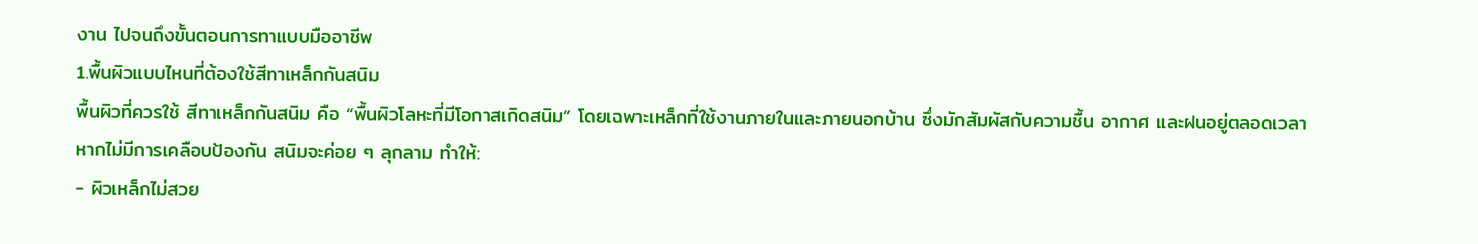งาน ไปจนถึงขั้นตอนการทาแบบมืออาชีพ
1.พื้นผิวแบบไหนที่ต้องใช้สีทาเหล็กกันสนิม
พื้นผิวที่ควรใช้ สีทาเหล็กกันสนิม คือ “พื้นผิวโลหะที่มีโอกาสเกิดสนิม” โดยเฉพาะเหล็กที่ใช้งานภายในและภายนอกบ้าน ซึ่งมักสัมผัสกับความชื้น อากาศ และฝนอยู่ตลอดเวลา
หากไม่มีการเคลือบป้องกัน สนิมจะค่อย ๆ ลุกลาม ทำให้:
- ผิวเหล็กไม่สวย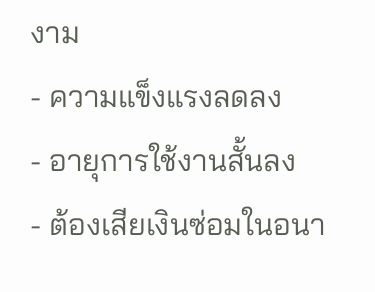งาม
- ความแข็งแรงลดลง
- อายุการใช้งานสั้นลง
- ต้องเสียเงินซ่อมในอนา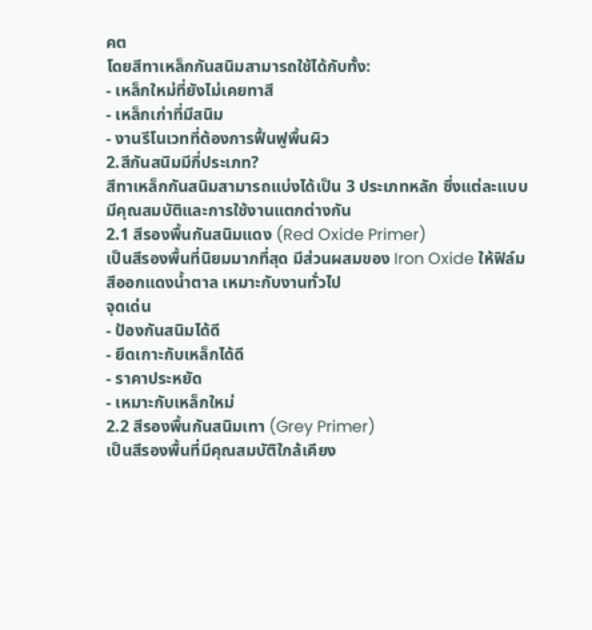คต
โดยสีทาเหล็กกันสนิมสามารถใช้ได้กับทั้ง:
- เหล็กใหม่ที่ยังไม่เคยทาสี
- เหล็กเก่าที่มีสนิม
- งานรีโนเวทที่ต้องการฟื้นฟูพื้นผิว
2.สีกันสนิมมีกี่ประเภท?
สีทาเหล็กกันสนิมสามารถแบ่งได้เป็น 3 ประเภทหลัก ซึ่งแต่ละแบบมีคุณสมบัติและการใช้งานแตกต่างกัน
2.1 สีรองพื้นกันสนิมแดง (Red Oxide Primer)
เป็นสีรองพื้นที่นิยมมากที่สุด มีส่วนผสมของ Iron Oxide ให้ฟิล์มสีออกแดงน้ำตาล เหมาะกับงานทั่วไป
จุดเด่น
- ป้องกันสนิมได้ดี
- ยึดเกาะกับเหล็กได้ดี
- ราคาประหยัด
- เหมาะกับเหล็กใหม่
2.2 สีรองพื้นกันสนิมเทา (Grey Primer)
เป็นสีรองพื้นที่มีคุณสมบัติใกล้เคียง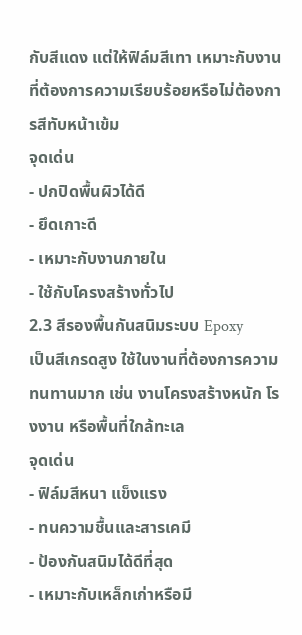กับสีแดง แต่ให้ฟิล์มสีเทา เหมาะกับงานที่ต้องการความเรียบร้อยหรือไม่ต้องการสีทับหน้าเข้ม
จุดเด่น
- ปกปิดพื้นผิวได้ดี
- ยึดเกาะดี
- เหมาะกับงานภายใน
- ใช้กับโครงสร้างทั่วไป
2.3 สีรองพื้นกันสนิมระบบ Epoxy
เป็นสีเกรดสูง ใช้ในงานที่ต้องการความทนทานมาก เช่น งานโครงสร้างหนัก โรงงาน หรือพื้นที่ใกล้ทะเล
จุดเด่น
- ฟิล์มสีหนา แข็งแรง
- ทนความชื้นและสารเคมี
- ป้องกันสนิมได้ดีที่สุด
- เหมาะกับเหล็กเก่าหรือมี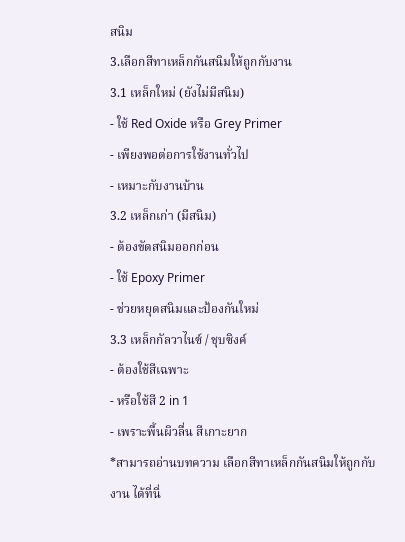สนิม
3.เลือกสีทาเหล็กกันสนิมให้ถูกกับงาน
3.1 เหล็กใหม่ (ยังไม่มีสนิม)
- ใช้ Red Oxide หรือ Grey Primer
- เพียงพอต่อการใช้งานทั่วไป
- เหมาะกับงานบ้าน
3.2 เหล็กเก่า (มีสนิม)
- ต้องขัดสนิมออกก่อน
- ใช้ Epoxy Primer
- ช่วยหยุดสนิมและป้องกันใหม่
3.3 เหล็กกัลวาไนซ์ / ชุบซิงค์
- ต้องใช้สีเฉพาะ
- หรือใช้สี 2 in 1
- เพราะพื้นผิวลื่น สีเกาะยาก
*สามารถอ่านบทความ เลือกสีทาเหล็กกันสนิมให้ถูกกับงาน ได้ที่นี่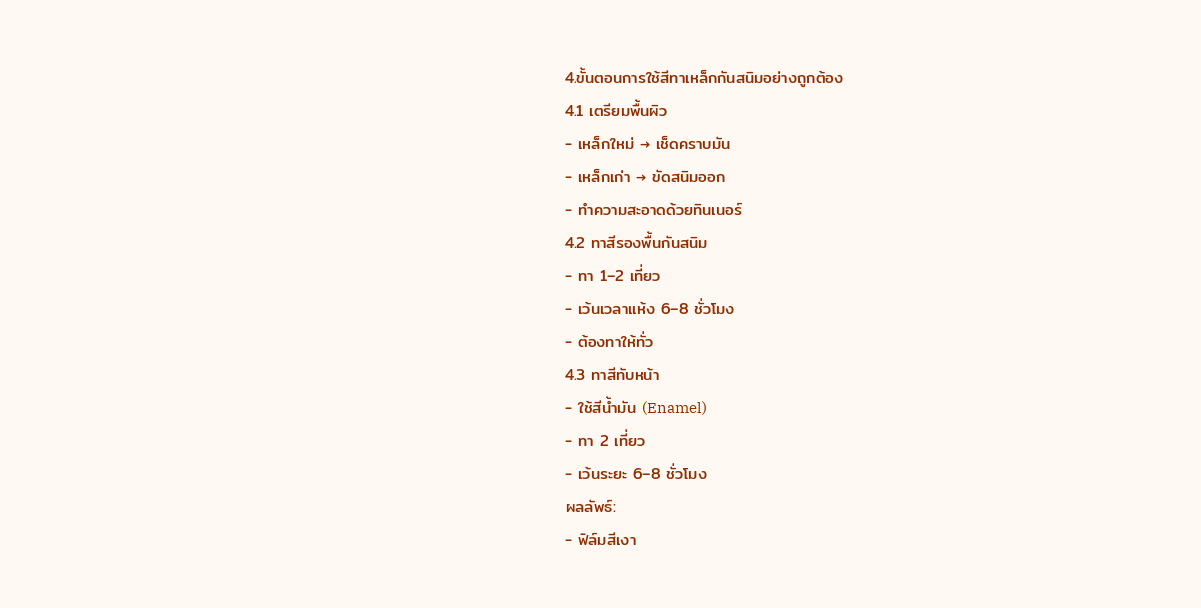4.ขั้นตอนการใช้สีทาเหล็กกันสนิมอย่างถูกต้อง
4.1 เตรียมพื้นผิว
- เหล็กใหม่ → เช็ดคราบมัน
- เหล็กเก่า → ขัดสนิมออก
- ทำความสะอาดด้วยทินเนอร์
4.2 ทาสีรองพื้นกันสนิม
- ทา 1–2 เที่ยว
- เว้นเวลาแห้ง 6–8 ชั่วโมง
- ต้องทาให้ทั่ว
4.3 ทาสีทับหน้า
- ใช้สีน้ำมัน (Enamel)
- ทา 2 เที่ยว
- เว้นระยะ 6–8 ชั่วโมง
ผลลัพธ์:
- ฟิล์มสีเงา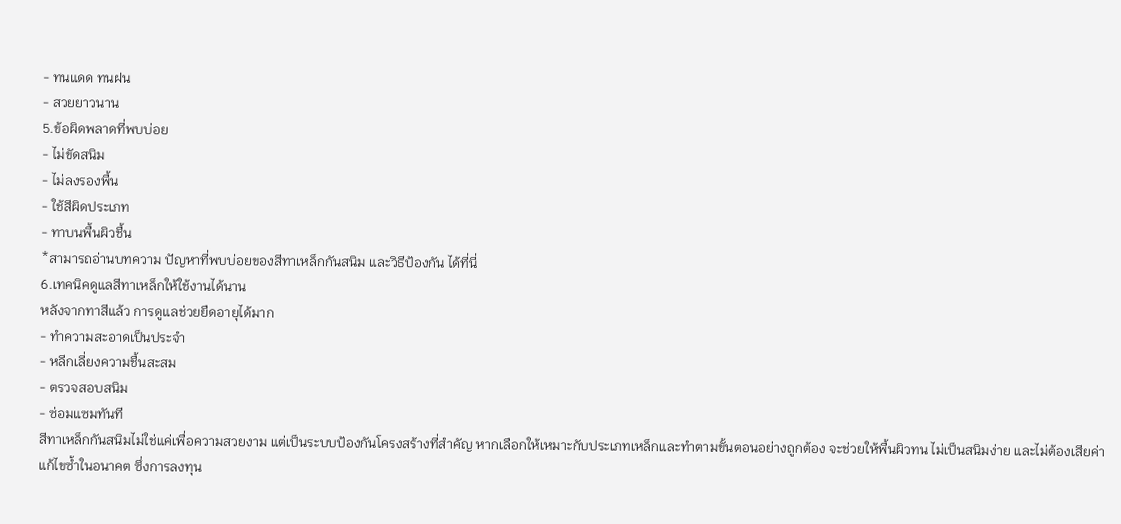- ทนแดด ทนฝน
- สวยยาวนาน
5.ข้อผิดพลาดที่พบบ่อย
- ไม่ขัดสนิม
- ไม่ลงรองพื้น
- ใช้สีผิดประเภท
- ทาบนพื้นผิวชื้น
*สามารถอ่านบทความ ปัญหาที่พบบ่อยของสีทาเหล็กกันสนิม และวิธีป้องกัน ได้ที่นี่
6.เทคนิคดูแลสีทาเหล็กให้ใช้งานได้นาน
หลังจากทาสีแล้ว การดูแลช่วยยืดอายุได้มาก
- ทำความสะอาดเป็นประจำ
- หลีกเลี่ยงความชื้นสะสม
- ตรวจสอบสนิม
- ซ่อมแซมทันที
สีทาเหล็กกันสนิมไม่ใช่แค่เพื่อความสวยงาม แต่เป็นระบบป้องกันโครงสร้างที่สำคัญ หากเลือกให้เหมาะกับประเภทเหล็กและทำตามขั้นตอนอย่างถูกต้อง จะช่วยให้พื้นผิวทน ไม่เป็นสนิมง่าย และไม่ต้องเสียค่าแก้ไขซ้ำในอนาคต ซึ่งการลงทุน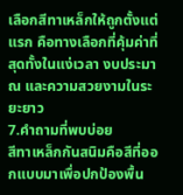เลือกสีทาเหล็กให้ถูกตั้งแต่แรก คือทางเลือกที่คุ้มค่าที่สุดทั้งในแง่เวลา งบประมาณ และความสวยงามในระยะยาว
7.คำถามที่พบบ่อย
สีทาเหล็กกันสนิมคือสีที่ออกแบบมาเพื่อปกป้องพื้น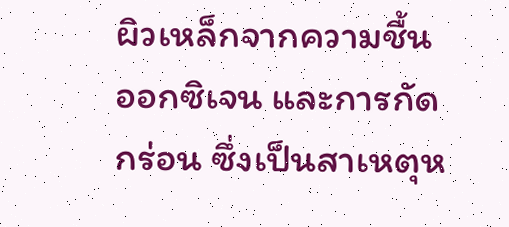ผิวเหล็กจากความชื้น ออกซิเจน และการกัดกร่อน ซึ่งเป็นสาเหตุห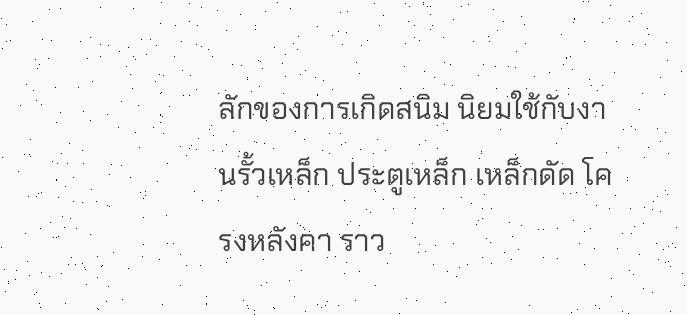ลักของการเกิดสนิม นิยมใช้กับงานรั้วเหล็ก ประตูเหล็ก เหล็กดัด โครงหลังคา ราว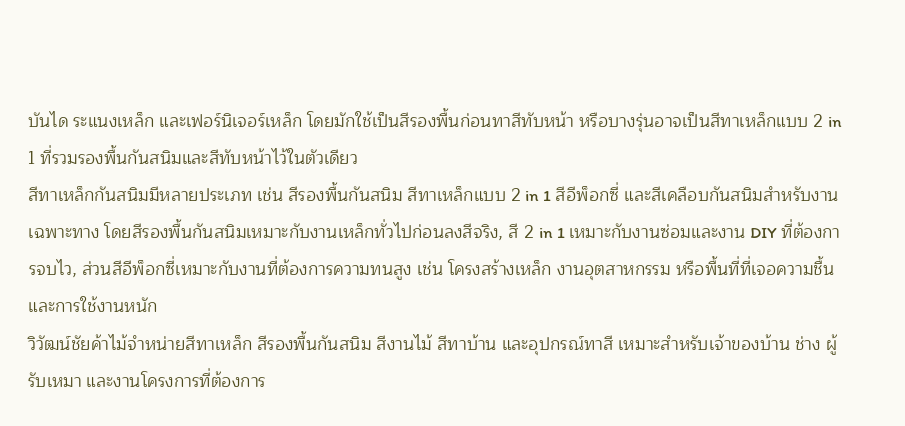บันได ระแนงเหล็ก และเฟอร์นิเจอร์เหล็ก โดยมักใช้เป็นสีรองพื้นก่อนทาสีทับหน้า หรือบางรุ่นอาจเป็นสีทาเหล็กแบบ 2 in 1 ที่รวมรองพื้นกันสนิมและสีทับหน้าไว้ในตัวเดียว
สีทาเหล็กกันสนิมมีหลายประเภท เช่น สีรองพื้นกันสนิม สีทาเหล็กแบบ 2 in 1 สีอีพ็อกซี่ และสีเคลือบกันสนิมสำหรับงานเฉพาะทาง โดยสีรองพื้นกันสนิมเหมาะกับงานเหล็กทั่วไปก่อนลงสีจริง, สี 2 in 1 เหมาะกับงานซ่อมและงาน DIY ที่ต้องการจบไว, ส่วนสีอีพ็อกซี่เหมาะกับงานที่ต้องการความทนสูง เช่น โครงสร้างเหล็ก งานอุตสาหกรรม หรือพื้นที่ที่เจอความชื้นและการใช้งานหนัก
วิวัฒน์ชัยค้าไม้จำหน่ายสีทาเหล็ก สีรองพื้นกันสนิม สีงานไม้ สีทาบ้าน และอุปกรณ์ทาสี เหมาะสำหรับเจ้าของบ้าน ช่าง ผู้รับเหมา และงานโครงการที่ต้องการ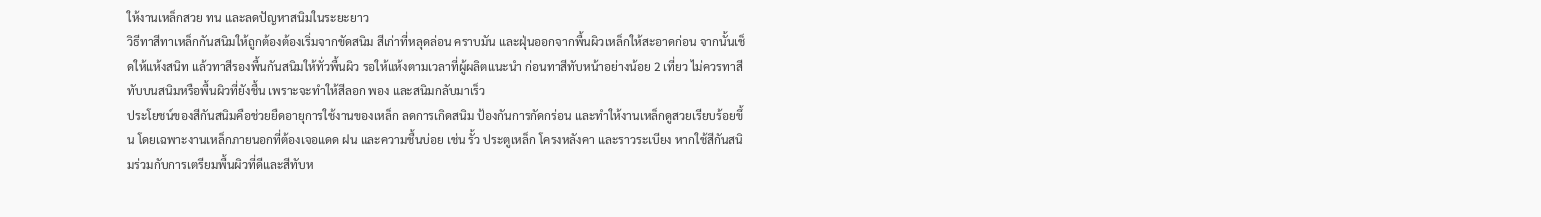ให้งานเหล็กสวย ทน และลดปัญหาสนิมในระยะยาว
วิธีทาสีทาเหล็กกันสนิมให้ถูกต้องต้องเริ่มจากขัดสนิม สีเก่าที่หลุดล่อน คราบมัน และฝุ่นออกจากพื้นผิวเหล็กให้สะอาดก่อน จากนั้นเช็ดให้แห้งสนิท แล้วทาสีรองพื้นกันสนิมให้ทั่วพื้นผิว รอให้แห้งตามเวลาที่ผู้ผลิตแนะนำ ก่อนทาสีทับหน้าอย่างน้อย 2 เที่ยว ไม่ควรทาสีทับบนสนิมหรือพื้นผิวที่ยังชื้น เพราะจะทำให้สีลอก พอง และสนิมกลับมาเร็ว
ประโยชน์ของสีกันสนิมคือช่วยยืดอายุการใช้งานของเหล็ก ลดการเกิดสนิม ป้องกันการกัดกร่อน และทำให้งานเหล็กดูสวยเรียบร้อยขึ้น โดยเฉพาะงานเหล็กภายนอกที่ต้องเจอแดด ฝน และความชื้นบ่อย เช่น รั้ว ประตูเหล็ก โครงหลังคา และราวระเบียง หากใช้สีกันสนิมร่วมกับการเตรียมพื้นผิวที่ดีและสีทับห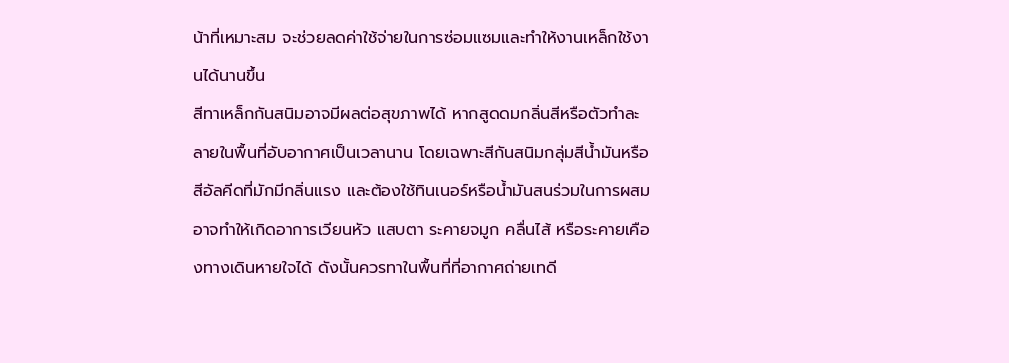น้าที่เหมาะสม จะช่วยลดค่าใช้จ่ายในการซ่อมแซมและทำให้งานเหล็กใช้งานได้นานขึ้น
สีทาเหล็กกันสนิมอาจมีผลต่อสุขภาพได้ หากสูดดมกลิ่นสีหรือตัวทำละลายในพื้นที่อับอากาศเป็นเวลานาน โดยเฉพาะสีกันสนิมกลุ่มสีน้ำมันหรือสีอัลคีดที่มักมีกลิ่นแรง และต้องใช้ทินเนอร์หรือน้ำมันสนร่วมในการผสม อาจทำให้เกิดอาการเวียนหัว แสบตา ระคายจมูก คลื่นไส้ หรือระคายเคืองทางเดินหายใจได้ ดังนั้นควรทาในพื้นที่ที่อากาศถ่ายเทดี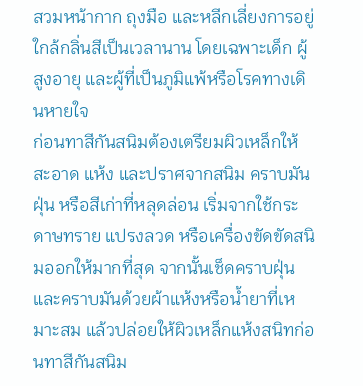สวมหน้ากาก ถุงมือ และหลีกเลี่ยงการอยู่ใกล้กลิ่นสีเป็นเวลานาน โดยเฉพาะเด็ก ผู้สูงอายุ และผู้ที่เป็นภูมิแพ้หรือโรคทางเดินหายใจ
ก่อนทาสีกันสนิมต้องเตรียมผิวเหล็กให้สะอาด แห้ง และปราศจากสนิม คราบมัน ฝุ่น หรือสีเก่าที่หลุดล่อน เริ่มจากใช้กระดาษทราย แปรงลวด หรือเครื่องขัดขัดสนิมออกให้มากที่สุด จากนั้นเช็ดคราบฝุ่นและคราบมันด้วยผ้าแห้งหรือน้ำยาที่เหมาะสม แล้วปล่อยให้ผิวเหล็กแห้งสนิทก่อนทาสีกันสนิม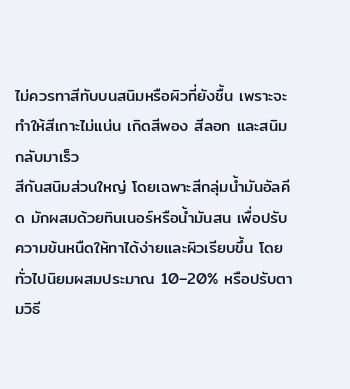ไม่ควรทาสีทับบนสนิมหรือผิวที่ยังชื้น เพราะจะทำให้สีเกาะไม่แน่น เกิดสีพอง สีลอก และสนิมกลับมาเร็ว
สีกันสนิมส่วนใหญ่ โดยเฉพาะสีกลุ่มน้ำมันอัลคีด มักผสมด้วยทินเนอร์หรือน้ำมันสน เพื่อปรับความข้นหนืดให้ทาได้ง่ายและผิวเรียบขึ้น โดยทั่วไปนิยมผสมประมาณ 10–20% หรือปรับตามวิธี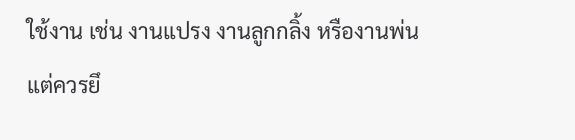ใช้งาน เช่น งานแปรง งานลูกกลิ้ง หรืองานพ่น แต่ควรยึ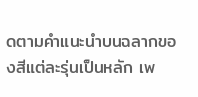ดตามคำแนะนำบนฉลากของสีแต่ละรุ่นเป็นหลัก เพ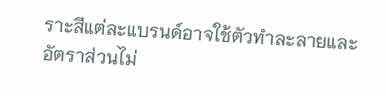ราะสีแต่ละแบรนด์อาจใช้ตัวทำละลายและอัตราส่วนไม่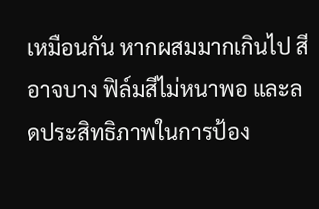เหมือนกัน หากผสมมากเกินไป สีอาจบาง ฟิล์มสีไม่หนาพอ และลดประสิทธิภาพในการป้อง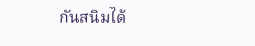กันสนิมได้